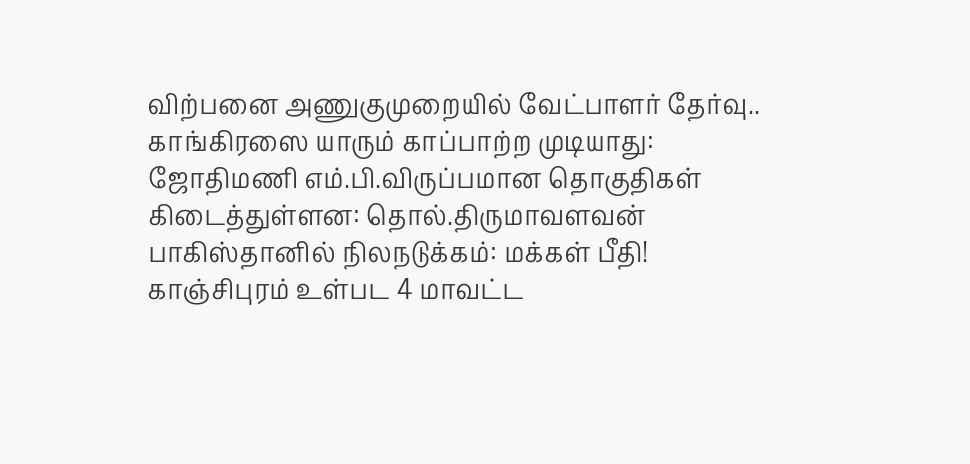விற்பனை அணுகுமுறையில் வேட்பாளர் தேர்வு.. காங்கிரஸை யாரும் காப்பாற்ற முடியாது: ஜோதிமணி எம்.பி.விருப்பமான தொகுதிகள் கிடைத்துள்ளன: தொல்.திருமாவளவன் பாகிஸ்தானில் நிலநடுக்கம்: மக்கள் பீதி! காஞ்சிபுரம் உள்பட 4 மாவட்ட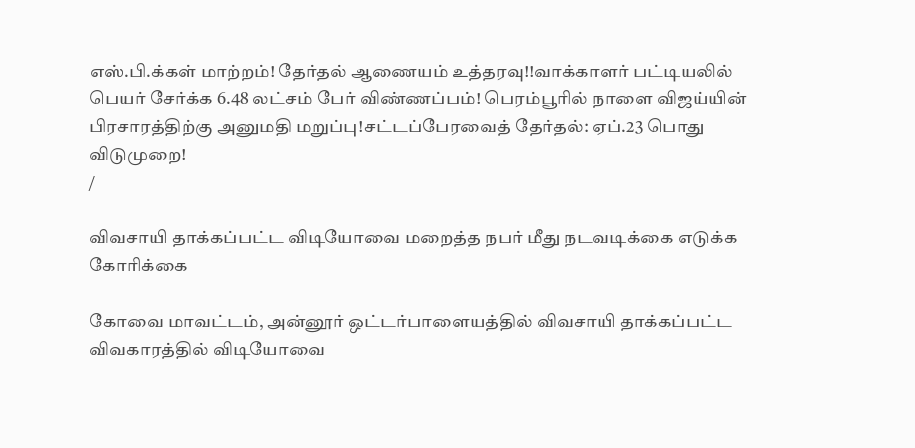எஸ்.பி.க்கள் மாற்றம்! தேர்தல் ஆணையம் உத்தரவு!!வாக்காளர் பட்டியலில் பெயர் சேர்க்க 6.48 லட்சம் பேர் விண்ணப்பம்! பெரம்பூரில் நாளை விஜய்யின் பிரசாரத்திற்கு அனுமதி மறுப்பு!சட்டப்பேரவைத் தேர்தல்: ஏப்.23 பொது விடுமுறை!
/

விவசாயி தாக்கப்பட்ட விடியோவை மறைத்த நபர் மீது நடவடிக்கை எடுக்க கோரிக்கை

கோவை மாவட்டம், அன்னூர் ஒட்டர்பாளையத்தில் விவசாயி தாக்கப்பட்ட விவகாரத்தில் விடியோவை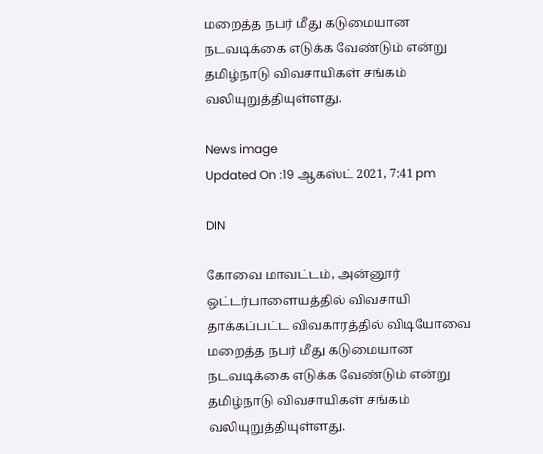மறைத்த நபர் மீது கடுமையான நடவடிக்கை எடுக்க வேண்டும் என்று தமிழ்நாடு விவசாயிகள் சங்கம் வலியுறுத்தியுள்ளது.

News image
Updated On :19 ஆகஸ்ட் 2021, 7:41 pm

DIN

கோவை மாவட்டம், அன்னூர் ஒட்டர்பாளையத்தில் விவசாயி தாக்கப்பட்ட விவகாரத்தில் விடியோவை மறைத்த நபர் மீது கடுமையான நடவடிக்கை எடுக்க வேண்டும் என்று தமிழ்நாடு விவசாயிகள் சங்கம் வலியுறுத்தியுள்ளது.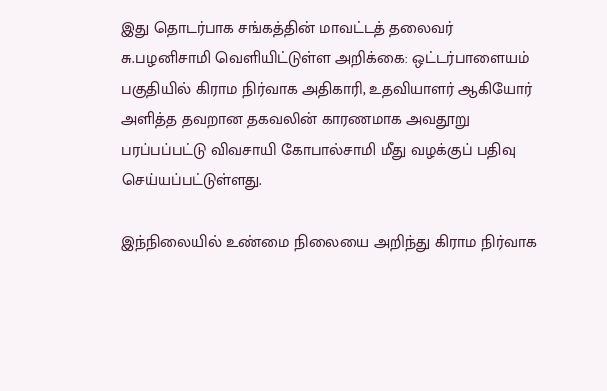இது தொடர்பாக சங்கத்தின் மாவட்டத் தலைவர் சு.பழனிசாமி வெளியிட்டுள்ள அறிக்கை: ஒட்டர்பாளையம் பகுதியில் கிராம நிர்வாக அதிகாரி, உதவியாளர் ஆகியோர் அளித்த தவறான தகவலின் காரணமாக அவதூறு பரப்பப்பட்டு விவசாயி கோபால்சாமி மீது வழக்குப் பதிவு செய்யப்பட்டுள்ளது.

இந்நிலையில் உண்மை நிலையை அறிந்து கிராம நிர்வாக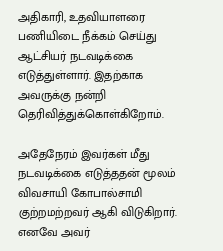அதிகாரி, உதவியாளரை பணியிடை நீக்கம் செய்து ஆட்சியர் நடவடிக்கை எடுத்துள்ளார். இதற்காக அவருக்கு நன்றி தெரிவித்துக்கொள்கிறோம்.

அதேநேரம் இவர்கள் மீது நடவடிக்கை எடுத்ததன் மூலம் விவசாயி கோபால்சாமி குற்றமற்றவர் ஆகி விடுகிறார். எனவே அவர்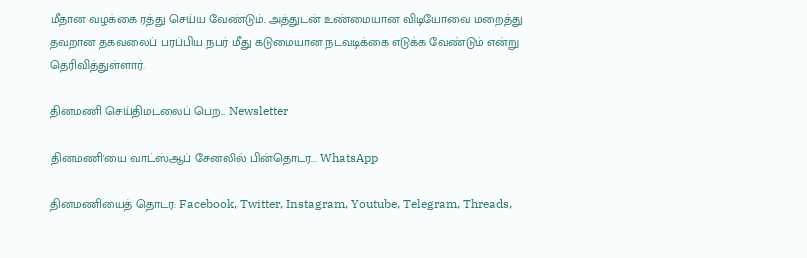மீதான வழக்கை ரத்து செய்ய வேண்டும். அத்துடன் உண்மையான விடியோவை மறைத்து தவறான தகவலைப் பரப்பிய நபர் மீது கடுமையான நடவடிக்கை எடுக்க வேண்டும் என்று தெரிவித்துள்ளார்.

தினமணி செய்திமடலைப் பெற... Newsletter

தினமணி'யை வாட்ஸ்ஆப் சேனலில் பின்தொடர... WhatsApp

தினமணியைத் தொடர: Facebook, Twitter, Instagram, Youtube, Telegram, Threads,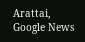Arattai, Google News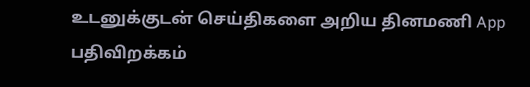உடனுக்குடன் செய்திகளை அறிய தினமணி App பதிவிறக்கம்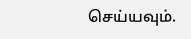செய்யவும்.